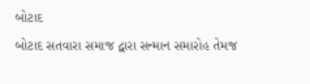બોટાદ
બોટાદ સતવારા સમાજ દ્વારા સન્માન સમારોહ તેમજ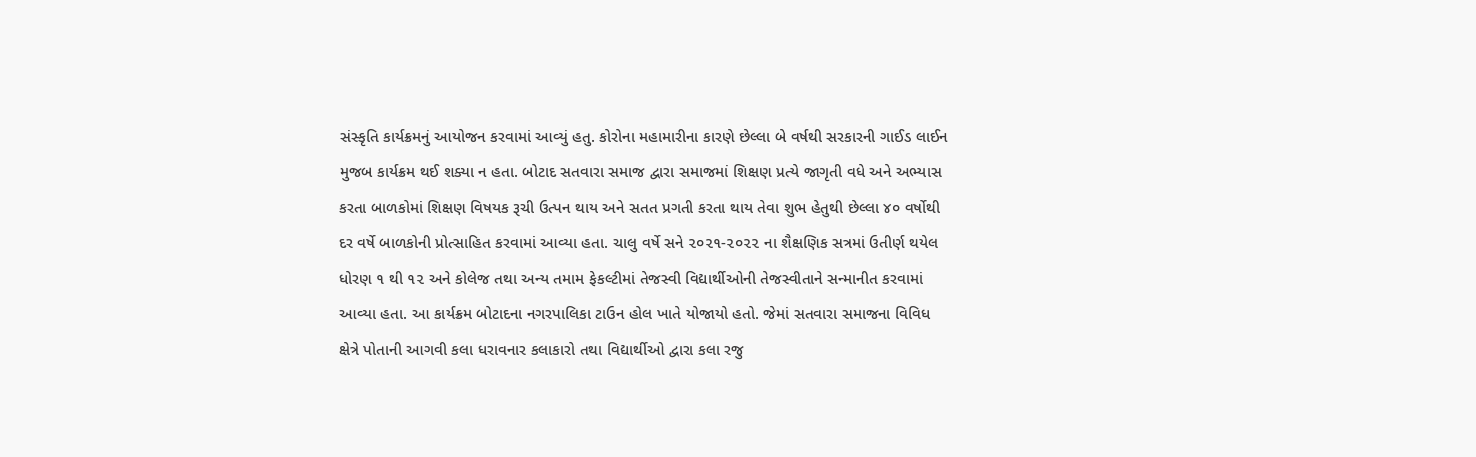સંસ્કૃતિ કાર્યક્રમનું આયોજન કરવામાં આવ્યું હતુ. કોરોના મહામારીના કારણે છેલ્લા બે વર્ષથી સરકારની ગાઈડ લાઈન મુજબ કાર્યક્રમ થઈ શક્યા ન હતા. બોટાદ સતવારા સમાજ દ્વારા સમાજમાં શિક્ષણ પ્રત્યે જાગૃતી વધે અને અભ્યાસ કરતા બાળકોમાં શિક્ષણ વિષયક રૂચી ઉત્પન થાય અને સતત પ્રગતી કરતા થાય તેવા શુભ હેતુથી છેલ્લા ૪૦ વર્ષોથી દર વર્ષે બાળકોની પ્રોત્સાહિત કરવામાં આવ્યા હતા. ચાલુ વર્ષે સને ૨૦૨૧-૨૦૨૨ ના શૈક્ષણિક સત્રમાં ઉતીર્ણ થયેલ ધોરણ ૧ થી ૧૨ અને કોલેજ તથા અન્ય તમામ ફેકલ્ટીમાં તેજસ્વી વિદ્યાર્થીઓની તેજસ્વીતાને સન્માનીત કરવામાં આવ્યા હતા. આ કાર્યક્રમ બોટાદના નગરપાલિકા ટાઉન હોલ ખાતે યોજાયો હતો. જેમાં સતવારા સમાજના વિવિધ ક્ષેત્રે પોતાની આગવી કલા ધરાવનાર કલાકારો તથા વિદ્યાર્થીઓ દ્વારા કલા રજુ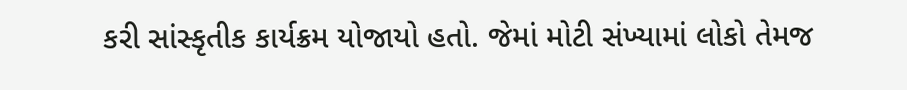કરી સાંસ્કૃતીક કાર્યક્રમ યોજાયો હતો. જેમાં મોટી સંખ્યામાં લોકો તેમજ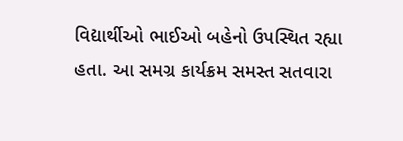વિદ્યાર્થીઓ ભાઈઓ બહેનો ઉપસ્થિત રહ્યા હતા. આ સમગ્ર કાર્યક્રમ સમસ્ત સતવારા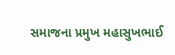સમાજના પ્રમુખ મહાસુખભાઈ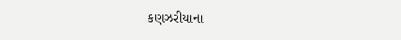કણઝરીયાના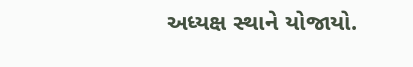અધ્યક્ષ સ્થાને યોજાયો.